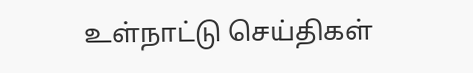உள்நாட்டு செய்திகள்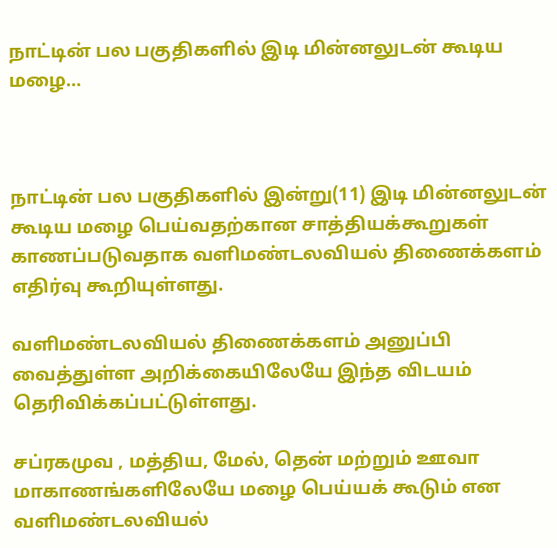நாட்டின் பல பகுதிகளில் இடி மின்னலுடன் கூடிய மழை…



நாட்டின் பல பகுதிகளில் இன்று(11) இடி மின்னலுடன் கூடிய மழை பெய்வதற்கான சாத்தியக்கூறுகள் காணப்படுவதாக வளிமண்டலவியல் திணைக்களம் எதிர்வு கூறியுள்ளது.

வளிமண்டலவியல் திணைக்களம் அனுப்பி வைத்துள்ள அறிக்கையிலேயே இந்த விடயம் தெரிவிக்கப்பட்டுள்ளது.

சப்ரகமுவ , மத்திய, மேல், தென் மற்றும் ஊவா மாகாணங்களிலேயே மழை பெய்யக் கூடும் என வளிமண்டலவியல்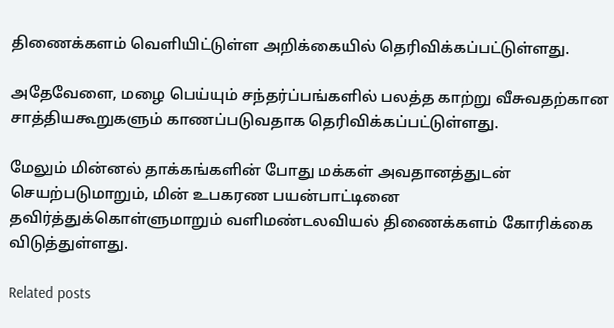திணைக்களம் வெளியிட்டுள்ள அறிக்கையில் தெரிவிக்கப்பட்டுள்ளது.

அதேவேளை, மழை பெய்யும் சந்தர்ப்பங்களில் பலத்த காற்று வீசுவதற்கான சாத்தியகூறுகளும் காணப்படுவதாக தெரிவிக்கப்பட்டுள்ளது.

மேலும் மின்னல் தாக்கங்களின் போது மக்கள் அவதானத்துடன் செயற்படுமாறும், மின் உபகரண பயன்பாட்டினை தவிர்த்துக்கொள்ளுமாறும் வளிமண்டலவியல் திணைக்களம் கோரிக்கை விடுத்துள்ளது.

Related posts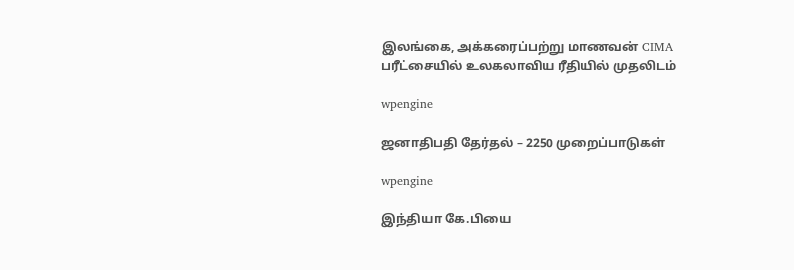இலங்கை, அக்கரைப்பற்று மாணவன் CIMA பரீட்சையில் உலகலாவிய ரீதியில் முதலிடம்

wpengine

ஜனாதிபதி தேர்தல் – 2250 முறைப்பாடுகள்

wpengine

இந்தியா கே.பியை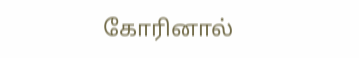கோரினால்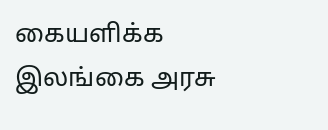கையளிக்க இலங்கை அரசு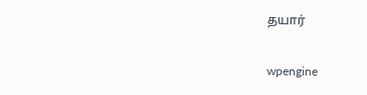தயார்

wpengine